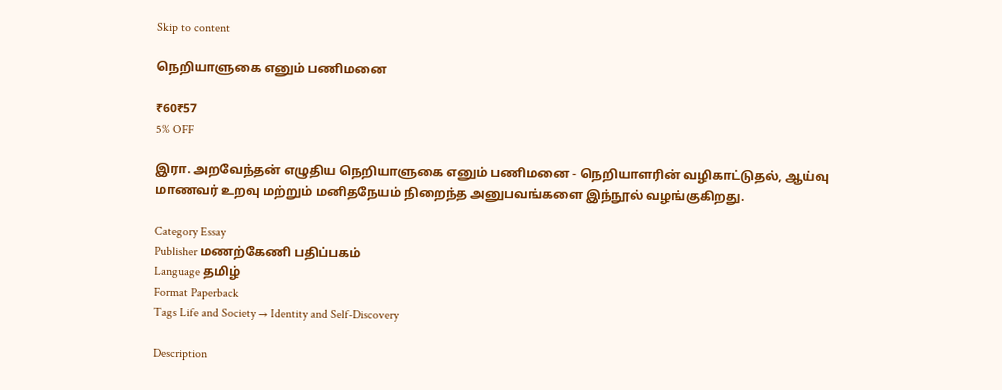Skip to content

நெறியாளுகை எனும் பணிமனை

₹60₹57
5% OFF

இரா. அறவேந்தன் எழுதிய நெறியாளுகை எனும் பணிமனை - நெறியாளரின் வழிகாட்டுதல், ஆய்வு மாணவர் உறவு மற்றும் மனிதநேயம் நிறைந்த அனுபவங்களை இந்நூல் வழங்குகிறது.

Category Essay
Publisher மணற்கேணி பதிப்பகம்
Language தமிழ்
Format Paperback
Tags Life and Society → Identity and Self-Discovery

Description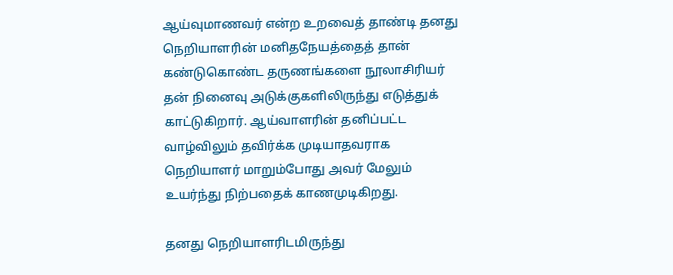ஆய்வுமாணவர் என்ற உறவைத் தாண்டி தனது நெறியாளரின் மனிதநேயத்தைத் தான் கண்டுகொண்ட தருணங்களை நூலாசிரியர் தன் நினைவு அடுக்குகளிலிருந்து எடுத்துக் காட்டுகிறார். ஆய்வாளரின் தனிப்பட்ட வாழ்விலும் தவிர்க்க முடியாதவராக நெறியாளர் மாறும்போது அவர் மேலும் உயர்ந்து நிற்பதைக் காணமுடிகிறது.

தனது நெறியாளரிடமிருந்து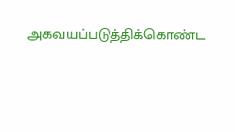அகவயப்படுத்திக்கொண்ட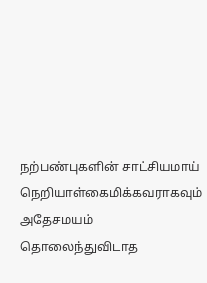நற்பண்புகளின் சாட்சியமாய் நெறியாள்கைமிக்கவராகவும் அதேசமயம் தொலைந்துவிடாத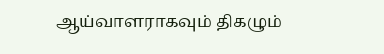ஆய்வாளராகவும் திகழும்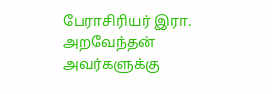பேராசிரியர் இரா. அறவேந்தன் அவர்களுக்கு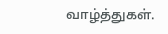வாழ்த்துகள்.